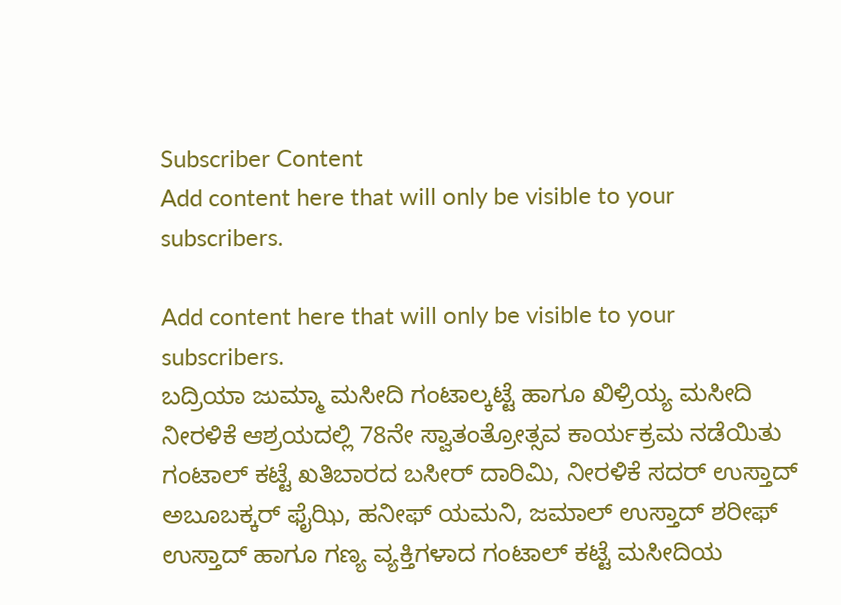Subscriber Content
Add content here that will only be visible to your subscribers.

Add content here that will only be visible to your subscribers.
ಬದ್ರಿಯಾ ಜುಮ್ಮಾ ಮಸೀದಿ ಗಂಟಾಲ್ಕಟ್ಟೆ ಹಾಗೂ ಖಿಳ್ರಿಯ್ಯ ಮಸೀದಿ ನೀರಳಿಕೆ ಆಶ್ರಯದಲ್ಲಿ 78ನೇ ಸ್ವಾತಂತ್ರೋತ್ಸವ ಕಾರ್ಯಕ್ರಮ ನಡೆಯಿತು ಗಂಟಾಲ್ ಕಟ್ಟೆ ಖತಿಬಾರದ ಬಸೀರ್ ದಾರಿಮಿ, ನೀರಳಿಕೆ ಸದರ್ ಉಸ್ತಾದ್ ಅಬೂಬಕ್ಕರ್ ಫೈಝಿ, ಹನೀಫ್ ಯಮನಿ, ಜಮಾಲ್ ಉಸ್ತಾದ್ ಶರೀಫ್ ಉಸ್ತಾದ್ ಹಾಗೂ ಗಣ್ಯ ವ್ಯಕ್ತಿಗಳಾದ ಗಂಟಾಲ್ ಕಟ್ಟೆ ಮಸೀದಿಯ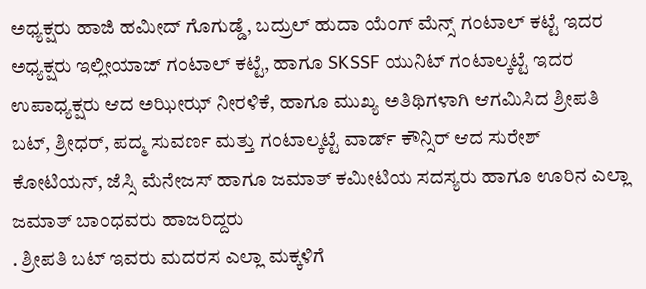ಅಧ್ಯಕ್ಷರು ಹಾಜಿ ಹಮೀದ್ ಗೊಗುಡ್ಡೆ, ಬದ್ರುಲ್ ಹುದಾ ಯೆಂಗ್ ಮೆನ್ಸ್ ಗಂಟಾಲ್ ಕಟ್ಟೆ ಇದರ ಅಧ್ಯಕ್ಷರು ಇಲ್ಲೀಯಾಜ್ ಗಂಟಾಲ್ ಕಟ್ಟೆ, ಹಾಗೂ SKSSF ಯುನಿಟ್ ಗಂಟಾಲ್ಕಟ್ಟೆ ಇದರ ಉಪಾಧ್ಯಕ್ಷರು ಆದ ಅಝೀಝ್ ನೀರಳಿಕೆ, ಹಾಗೂ ಮುಖ್ಯ ಅತಿಥಿಗಳಾಗಿ ಆಗಮಿಸಿದ ಶ್ರೀಪತಿ ಬಟ್, ಶ್ರೀಧರ್, ಪದ್ಮ ಸುವರ್ಣ ಮತ್ತು ಗಂಟಾಲ್ಕಟ್ಟೆ ವಾರ್ಡ್ ಕೌನ್ಸಿರ್ ಆದ ಸುರೇಶ್ ಕೋಟಿಯನ್, ಜೆಸ್ಸಿ ಮೆನೇಜಸ್ ಹಾಗೂ ಜಮಾತ್ ಕಮೀಟಿಯ ಸದಸ್ಯರು ಹಾಗೂ ಊರಿನ ಎಲ್ಲಾ ಜಮಾತ್ ಬಾಂಧವರು ಹಾಜರಿದ್ದರು
. ಶ್ರೀಪತಿ ಬಟ್ ಇವರು ಮದರಸ ಎಲ್ಲಾ ಮಕ್ಕಳಿಗೆ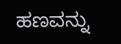ಹಣವನ್ನು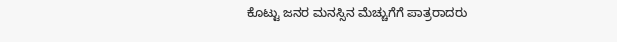ಕೊಟ್ಟು ಜನರ ಮನಸ್ಸಿನ ಮೆಚ್ಚುಗೆಗೆ ಪಾತ್ರರಾದರು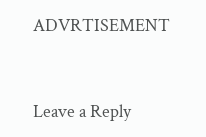ADVRTISEMENT



Leave a Reply